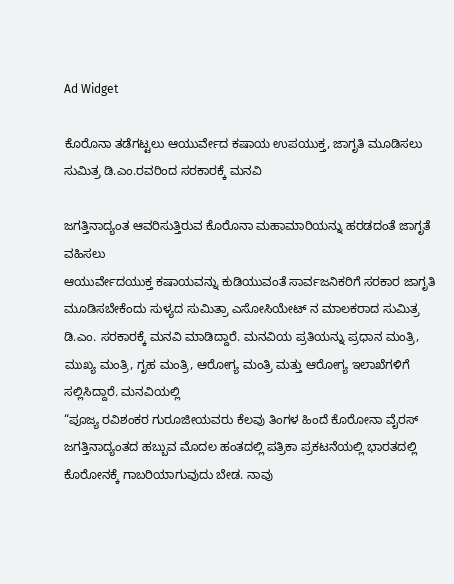Ad Widget

ಕೊರೊನಾ ತಡೆಗಟ್ಟಲು ಆಯುರ್ವೇದ ಕಷಾಯ ಉಪಯುಕ್ತ, ಜಾಗೃತಿ ಮೂಡಿಸಲು ಸುಮಿತ್ರ ಡಿ.ಎಂ.ರವರಿಂದ ಸರಕಾರಕ್ಕೆ ಮನವಿ

ಜಗತ್ತಿನಾದ್ಯಂತ ಆವರಿಸುತ್ತಿರುವ ಕೊರೊನಾ ಮಹಾಮಾರಿಯನ್ನು ಹರಡದಂತೆ ಜಾಗೃತೆ ವಹಿಸಲು
ಆಯುರ್ವೇದಯುಕ್ತ ಕಷಾಯವನ್ನು ಕುಡಿಯುವಂತೆ ಸಾರ್ವಜನಿಕರಿಗೆ ಸರಕಾರ ಜಾಗೃತಿ ಮೂಡಿಸಬೇಕೆಂದು ಸುಳ್ಯದ ಸುಮಿತ್ರಾ ಎಸೋಸಿಯೇಟ್ ನ ಮಾಲಕರಾದ ಸುಮಿತ್ರ ಡಿ.ಎಂ. ಸರಕಾರಕ್ಕೆ ಮನವಿ ಮಾಡಿದ್ದಾರೆ. ಮನವಿಯ ಪ್ರತಿಯನ್ನು ಪ್ರಧಾನ ಮಂತ್ರಿ, ಮುಖ್ಯ ಮಂತ್ರಿ, ಗೃಹ ಮಂತ್ರಿ, ಆರೋಗ್ಯ ಮಂತ್ರಿ ಮತ್ತು ಆರೋಗ್ಯ ಇಲಾಖೆಗಳಿಗೆ ಸಲ್ಲಿಸಿದ್ದಾರೆ. ಮನವಿಯಲ್ಲಿ
“ಪೂಜ್ಯ ರವಿಶಂಕರ ಗುರೂಜೀಯವರು ಕೆಲವು ತಿಂಗಳ ಹಿಂದೆ ಕೊರೋನಾ ವೈರಸ್ ಜಗತ್ತಿನಾದ್ಯಂತದ ಹಬ್ಬುವ ಮೊದಲ ಹಂತದಲ್ಲಿ ಪತ್ರಿಕಾ ಪ್ರಕಟನೆಯಲ್ಲಿ ಭಾರತದಲ್ಲಿ ಕೊರೋನಕ್ಕೆ ಗಾಬರಿಯಾಗುವುದು ಬೇಡ. ನಾವು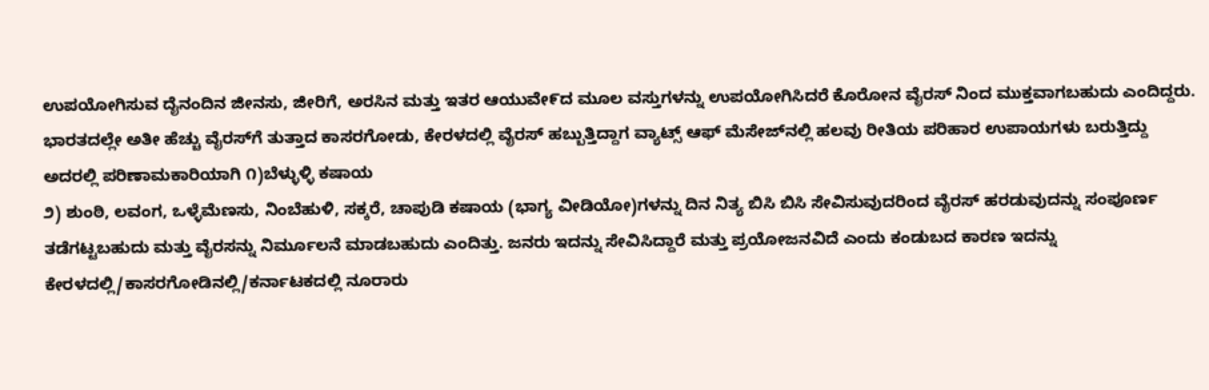ಉಪಯೋಗಿಸುವ ದೈನಂದಿನ ಜೀನಸು, ಜೀರಿಗೆ, ಅರಸಿನ ಮತ್ತು ಇತರ ಆಯುವೇ೯ದ ಮೂಲ ವಸ್ತುಗಳನ್ನು ಉಪಯೋಗಿಸಿದರೆ ಕೊರೋನ ವೈರಸ್ ನಿಂದ ಮುಕ್ತವಾಗಬಹುದು ಎಂದಿದ್ದರು. ಭಾರತದಲ್ಲೇ ಅತೀ ಹೆಚ್ಚು ವೈರಸ್‌ಗೆ ತುತ್ತಾದ ಕಾಸರಗೋಡು, ಕೇರಳದಲ್ಲಿ ವೈರಸ್ ಹಬ್ಬುತ್ತಿದ್ದಾಗ ವ್ಯಾಟ್ಸ್ ಆಫ್ ಮೆಸೇಜ್‌ನಲ್ಲಿ ಹಲವು ರೀತಿಯ ಪರಿಹಾರ ಉಪಾಯಗಳು ಬರುತ್ತಿದ್ದು ಅದರಲ್ಲಿ ಪರಿಣಾಮಕಾರಿಯಾಗಿ ೧)ಬೆಳ್ಳುಳ್ಳಿ ಕಷಾಯ
೨) ಶುಂಠಿ, ಲವಂಗ, ಒಳ್ಳೆಮೆಣಸು, ನಿಂಬೆಹುಳಿ, ಸಕ್ಕರೆ, ಚಾಪುಡಿ ಕಷಾಯ (ಭಾಗ್ಯ ವೀಡಿಯೋ)ಗಳನ್ನು ದಿನ ನಿತ್ಯ ಬಿಸಿ ಬಿಸಿ ಸೇವಿಸುವುದರಿಂದ ವೈರಸ್ ಹರಡುವುದನ್ನು ಸಂಪೂರ್ಣ ತಡೆಗಟ್ಟಬಹುದು ಮತ್ತು ವೈರಸನ್ನು ನಿರ್ಮೂಲನೆ ಮಾಡಬಹುದು ಎಂದಿತ್ತು. ಜನರು ಇದನ್ನು ಸೇವಿಸಿದ್ದಾರೆ ಮತ್ತು ಪ್ರಯೋಜನವಿದೆ ಎಂದು ಕಂಡುಬದ ಕಾರಣ ಇದನ್ನು ಕೇರಳದಲ್ಲಿ/ಕಾಸರಗೋಡಿನಲ್ಲಿ/ಕರ್ನಾಟಕದಲ್ಲಿ ನೂರಾರು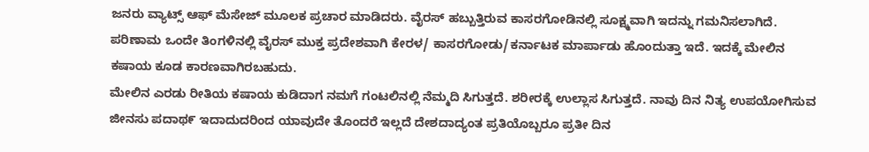ಜನರು ವ್ಯಾಟ್ಸ್ ಆಫ್ ಮೆಸೇಜ್ ಮೂಲಕ ಪ್ರಚಾರ ಮಾಡಿದರು. ವೈರಸ್ ಹಬ್ಬುತ್ತಿರುವ ಕಾಸರಗೋಡಿನಲ್ಲಿ ಸೂಕ್ಷ್ಮವಾಗಿ ಇದನ್ನು ಗಮನಿಸಲಾಗಿದೆ. ಪರಿಣಾಮ ಒಂದೇ ತಿಂಗಳಿನಲ್ಲಿ ವೈರಸ್ ಮುಕ್ತ ಪ್ರದೇಶವಾಗಿ ಕೇರಳ/ ಕಾಸರಗೋಡು/ಕರ್ನಾಟಕ ಮಾರ್ಪಾಡು ಹೊಂದುತ್ತಾ ಇದೆ. ಇದಕ್ಕೆ ಮೇಲಿನ ಕಷಾಯ ಕೂಡ ಕಾರಣವಾಗಿರಬಹುದು.
ಮೇಲಿನ ಎರಡು ರೀತಿಯ ಕಷಾಯ ಕುಡಿದಾಗ ನಮಗೆ ಗಂಟಲಿನಲ್ಲಿ ನೆಮ್ಮದಿ ಸಿಗುತ್ತದೆ. ಶರೀರಕ್ಕೆ ಉಲ್ಲಾಸ ಸಿಗುತ್ತದೆ. ನಾವು ದಿನ ನಿತ್ಯ ಉಪಯೋಗಿಸುವ ಜೀನಸು ಪದಾಥ೯ ಇದಾದುದರಿಂದ ಯಾವುದೇ ತೊಂದರೆ ಇಲ್ಲದೆ ದೇಶದಾದ್ಯಂತ ಪ್ರತಿಯೊಬ್ಬರೂ ಪ್ರತೀ ದಿನ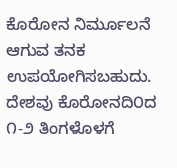ಕೊರೋನ ನಿರ್ಮೂಲನೆ ಆಗುವ ತನಕ ಉಪಯೋಗಿಸಬಹುದು. ದೇಶವು ಕೊರೋನದಿ೦ದ ೧-೨ ತಿಂಗಳೊಳಗೆ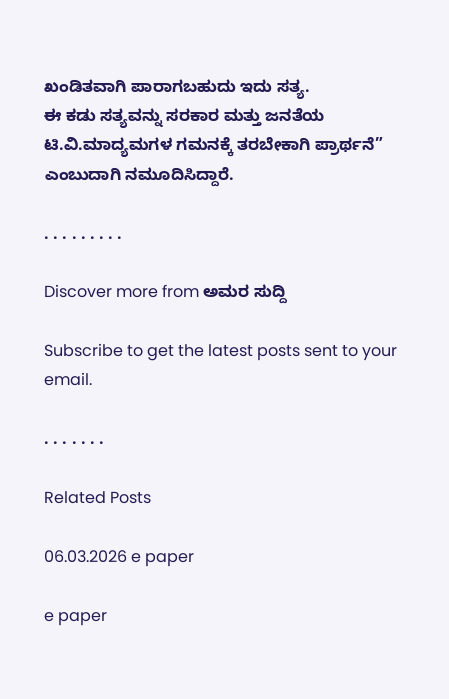ಖಂಡಿತವಾಗಿ ಪಾರಾಗಬಹುದು ಇದು ಸತ್ಯ.
ಈ ಕಡು ಸತ್ಯವನ್ನು ಸರಕಾರ ಮತ್ತು ಜನತೆಯ ಟಿ.ವಿ.ಮಾದ್ಯಮಗಳ ಗಮನಕ್ಕೆ ತರಬೇಕಾಗಿ ಪ್ರಾರ್ಥನೆ” ಎಂಬುದಾಗಿ ನಮೂದಿಸಿದ್ದಾರೆ.

. . . . . . . . .

Discover more from ಅಮರ ಸುದ್ದಿ

Subscribe to get the latest posts sent to your email.

. . . . . . .

Related Posts

06.03.2026 e paper

e paper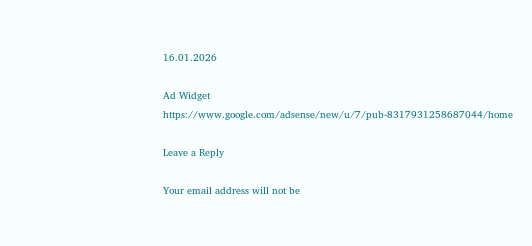16.01.2026

Ad Widget
https://www.google.com/adsense/new/u/7/pub-8317931258687044/home

Leave a Reply

Your email address will not be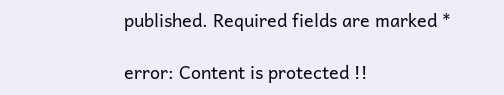published. Required fields are marked *

error: Content is protected !!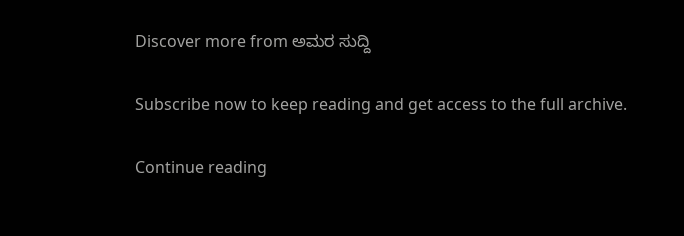Discover more from ಅಮರ ಸುದ್ದಿ

Subscribe now to keep reading and get access to the full archive.

Continue reading